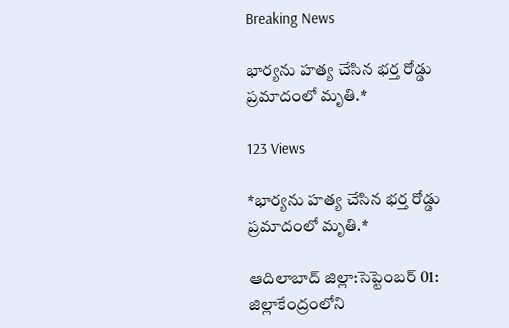Breaking News

భార్యను హత్య చేసిన భర్త రోడ్డు ప్రమాదంలో మృతి.*

123 Views

*భార్యను హత్య చేసిన భర్త రోడ్డు ప్రమాదంలో మృతి.*

ఆదిలాబాద్‌ జిల్లా:సెప్టెంబర్ 01: జిల్లాకేంద్రంలోని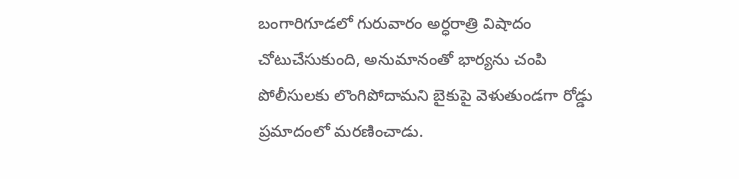బంగారిగూడలో గురువారం అర్ధరాత్రి విషాదం చోటుచేసుకుంది, అనుమానంతో భార్యను చంపి పోలీసులకు లొంగిపోదామని బైకుపై వెళుతుండగా రోడ్డు ప్రమాదంలో మరణించాడు.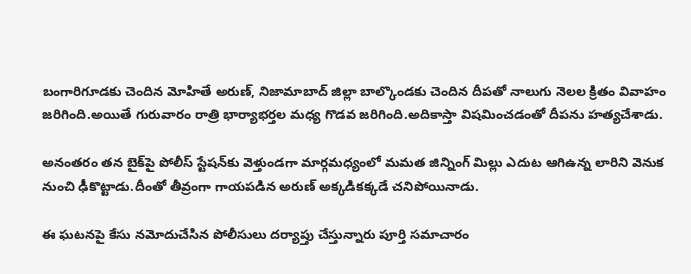బంగారిగూడకు చెందిన మోహితే అరుణ్‌, నిజామాబాద్‌ జిల్లా బాల్కొండకు చెందిన దీపతో నాలుగు నెలల క్రితం వివాహం జరిగింది.అయితే గురువారం రాత్రి భార్యాభర్తల మధ్య గొడవ జరిగింది.అదికాస్తా విషమించడంతో దీపను హత్యచేశాడు.

అనంతరం తన బైక్‌పై పోలీస్‌ స్టేషన్‌కు వెళ్తుండగా మార్గమధ్యంలో మమత జిన్నింగ్ మిల్లు ఎదుట ఆగిఉన్న లారిని వెనుక నుంచి ఢీకొట్టాడు.దీంతో తీవ్రంగా గాయపడిన అరుణ్‌ అక్కడికక్కడే చనిపోయినాడు.

ఈ ఘటనపై కేసు నమోదుచేసిన పోలీసులు దర్యాప్తు చేస్తున్నారు పూర్తి సమాచారం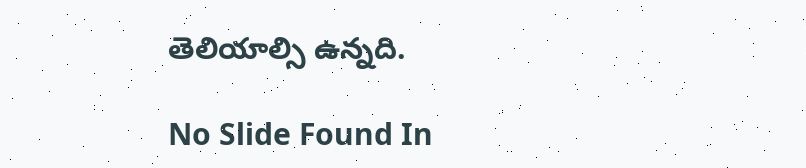తెలియాల్సి ఉన్నది.

No Slide Found In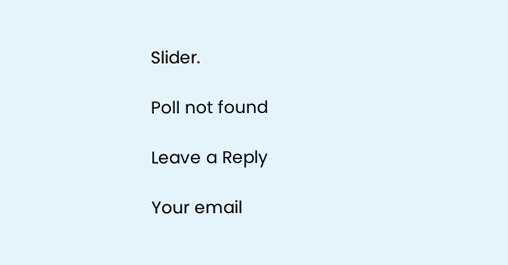Slider.

Poll not found

Leave a Reply

Your email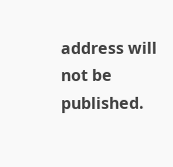address will not be published.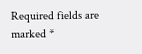Required fields are marked *